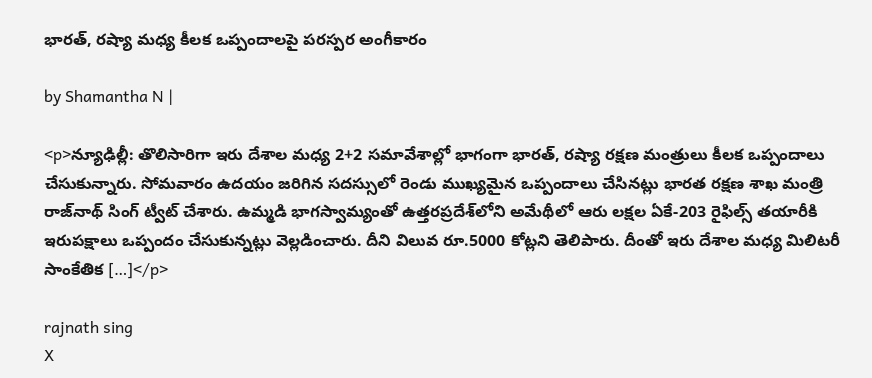భారత్, రష్యా మధ్య కీలక ఒప్పందాలపై పరస్పర అంగీకారం

by Shamantha N |

<p>న్యూఢిల్లీ: తొలిసారిగా ఇరు దేశాల మధ్య 2+2 సమావేశాల్లో భాగంగా భారత్, రష్యా రక్షణ మంత్రులు కీలక ఒప్పందాలు చేసుకున్నారు. సోమవారం ఉదయం జరిగిన సదస్సులో రెండు ముఖ్యమైన ఒప్పందాలు చేసినట్లు భారత రక్షణ శాఖ మంత్రి రాజ్‌నాథ్ సింగ్ ట్వీట్ చేశారు. ఉమ్మడి భాగస్వామ్యంతో ఉత్తరప్రదేశ్‌లోని అమేథీలో ఆరు లక్షల ఏకే-203 రైఫిల్స్ తయారీకి ఇరుపక్షాలు ఒప్పందం చేసుకున్నట్లు వెల్లడించారు. దీని విలువ రూ.5000 కోట్లని తెలిపారు. దీంతో ఇరు దేశాల మధ్య మిలిటరీ సాంకేతిక […]</p>

rajnath sing
X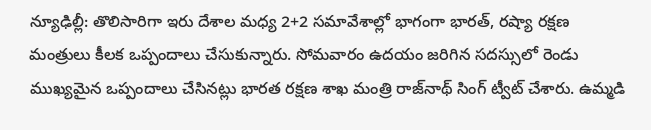న్యూఢిల్లీ: తొలిసారిగా ఇరు దేశాల మధ్య 2+2 సమావేశాల్లో భాగంగా భారత్, రష్యా రక్షణ మంత్రులు కీలక ఒప్పందాలు చేసుకున్నారు. సోమవారం ఉదయం జరిగిన సదస్సులో రెండు ముఖ్యమైన ఒప్పందాలు చేసినట్లు భారత రక్షణ శాఖ మంత్రి రాజ్‌నాథ్ సింగ్ ట్వీట్ చేశారు. ఉమ్మడి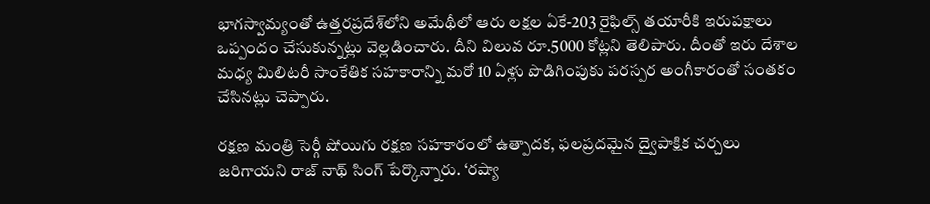భాగస్వామ్యంతో ఉత్తరప్రదేశ్‌లోని అమేథీలో ఆరు లక్షల ఏకే-203 రైఫిల్స్ తయారీకి ఇరుపక్షాలు ఒప్పందం చేసుకున్నట్లు వెల్లడించారు. దీని విలువ రూ.5000 కోట్లని తెలిపారు. దీంతో ఇరు దేశాల మధ్య మిలిటరీ సాంకేతిక సహకారాన్ని మరో 10 ఏళ్లు పొడిగింపుకు పరస్పర అంగీకారంతో సంతకం చేసినట్లు చెప్పారు.

రక్షణ మంత్రి సెర్గీ షోయిగు రక్షణ సహకారంలో ఉత్పాదక, ఫలప్రదమైన ద్వైపాక్షిక చర్చలు జరిగాయని రాజ్ నాథ్ సింగ్ పేర్కొన్నారు. ‘రష్యా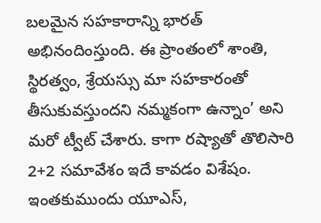బలమైన సహకారాన్ని భారత్ అభినందింస్తుంది. ఈ ప్రాంతంలో శాంతి, స్థిరత్వం, శ్రేయస్సు మా సహకారంతో తీసుకువస్తుందని నమ్మకంగా ఉన్నాం’ అని మరో ట్వీట్ చేశారు. కాగా రష్యాతో తొలిసారి 2+2 సమావేశం ఇదే కావడం విశేషం. ఇంతకుముందు యూఎస్,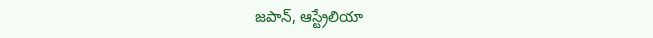జపాన్, ఆస్ట్రేలియా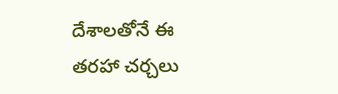దేశాలతోనే ఈ తరహా చర్చలు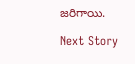జరిగాయి.

Next Story